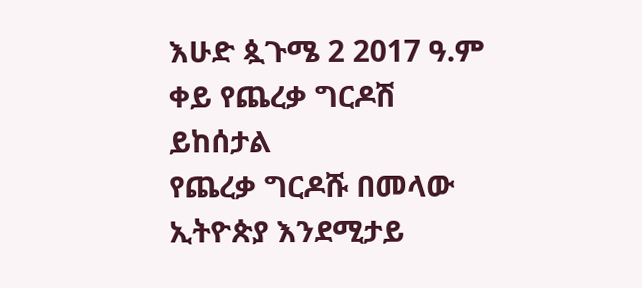እሁድ ጷጉሜ 2 2017 ዓ.ም ቀይ የጨረቃ ግርዶሽ ይከሰታል
የጨረቃ ግርዶሹ በመላው ኢትዮጵያ እንደሚታይ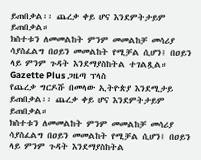ይጠበቃል፡፡ ጨረቃ ቀይ ሆና እንደምትታይም ይጠበቃል።
ክስተቱን ለመመልከት ምንም መመልከቻ መሳሪያ ሳያስፈልግ በዐይን መመልከት የሚቻል ሲሆን፤ በዐይን ላይ ምንም ጉዳት እንደማያስከትል ተገልጿል።
Gazette Plus ጋዜጣ ፕላስ
የጨረቃ ግርዶሹ በመላው ኢትዮጵያ እንደሚታይ ይጠበቃል፡፡ ጨረቃ ቀይ ሆና እንደምትታይም ይጠበቃል።
ክስተቱን ለመመልከት ምንም መመልከቻ መሳሪያ ሳያስፈልግ በዐይን መመልከት የሚቻል ሲሆን፤ በዐይን ላይ ምንም ጉዳት እንደማያስከትል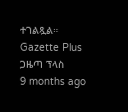ተገልጿል።
Gazette Plus ጋዜጣ ፕላስ
9 months ago